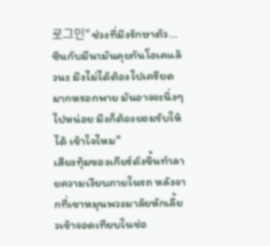로그인"ช่วงที่มึงรักษาตัว... ซีนกับมีนามันคุยกันโอเคแล้วนะ มึงไม่ได้ต้องไปเครียดมากหรอกพาย มันอาจจะนิ่งๆไปหน่อย มึงก็ต้องยอมรับให้ได้ เข้าใจไหม"
เสียงทุ้มของเกียร์ดังขึ้นทำลายความเงียบภายในรถ หลังจากที่เขาหมุนพวงมาลัยหักเลี้ยวเข้าจอดเทียบในช่อ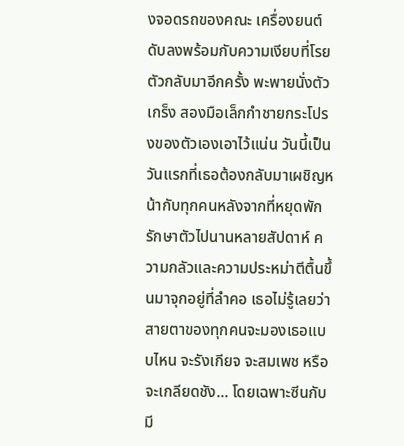งจอดรถของคณะ เครื่องยนต์ดับลงพร้อมกับความเงียบที่โรยตัวกลับมาอีกครั้ง พะพายนั่งตัวเกร็ง สองมือเล็กกำชายกระโปรงของตัวเองเอาไว้แน่น วันนี้เป็นวันแรกที่เธอต้องกลับมาเผชิญหน้ากับทุกคนหลังจากที่หยุดพักรักษาตัวไปนานหลายสัปดาห์ ความกลัวและความประหม่าตีตื้นขึ้นมาจุกอยู่ที่ลำคอ เธอไม่รู้เลยว่าสายตาของทุกคนจะมองเธอแบบไหน จะรังเกียจ จะสมเพช หรือจะเกลียดชัง... โดยเฉพาะซีนกับมี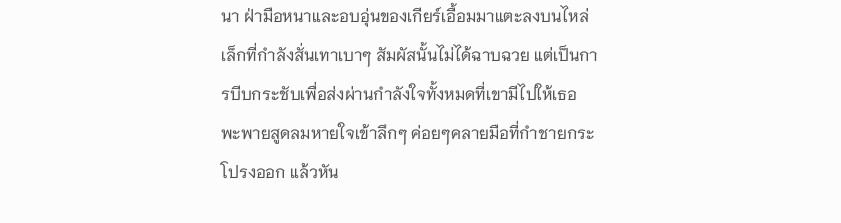นา ฝ่ามือหนาและอบอุ่นของเกียร์เอื้อมมาแตะลงบนไหล่เล็กที่กำลังสั่นเทาเบาๆ สัมผัสนั้นไม่ได้ฉาบฉวย แต่เป็นการบีบกระชับเพื่อส่งผ่านกำลังใจทั้งหมดที่เขามีไปให้เธอ พะพายสูดลมหายใจเข้าลึกๆ ค่อยๆคลายมือที่กำชายกระโปรงออก แล้วหัน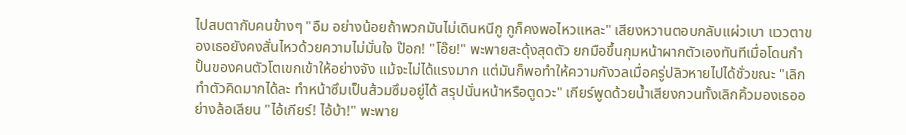ไปสบตากับคนข้างๆ "อืม อย่างน้อยถ้าพวกมันไม่เดินหนีกู กูก็คงพอไหวแหละ" เสียงหวานตอบกลับแผ่วเบา แววตาของเธอยังคงสั่นไหวด้วยความไม่มั่นใจ ป๊อก! "โอ๊ย!" พะพายสะดุ้งสุดตัว ยกมือขึ้นกุมหน้าผากตัวเองทันทีเมื่อโดนกำปั้นของคนตัวโตเขกเข้าให้อย่างจัง แม้จะไม่ได้แรงมาก แต่มันก็พอทำให้ความกังวลเมื่อครู่ปลิวหายไปได้ชั่วขณะ "เลิกทำตัวคิดมากได้ละ ทำหน้าซึมเป็นส้วมซึมอยู่ได้ สรุปนั่นหน้าหรือตูดวะ" เกียร์พูดด้วยน้ำเสียงกวนทั้งเลิกคิ้วมองเธออย่างล้อเลียน "ไอ้เกียร์! ไอ้บ้า!" พะพาย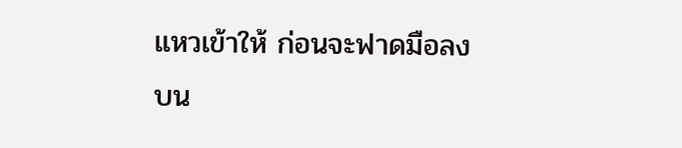แหวเข้าให้ ก่อนจะฟาดมือลงบน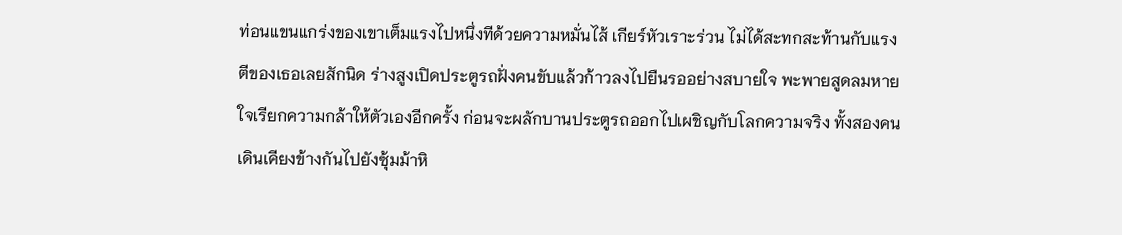ท่อนแขนแกร่งของเขาเต็มแรงไปหนึ่งทีด้วยความหมั่นไส้ เกียร์หัวเราะร่วน ไม่ได้สะทกสะท้านกับแรงตีของเธอเลยสักนิด ร่างสูงเปิดประตูรถฝั่งคนขับแล้วก้าวลงไปยืนรออย่างสบายใจ พะพายสูดลมหายใจเรียกความกล้าให้ตัวเองอีกครั้ง ก่อนจะผลักบานประตูรถออกไปเผชิญกับโลกความจริง ทั้งสองคนเดินเคียงข้างกันไปยังซุ้มม้าหิ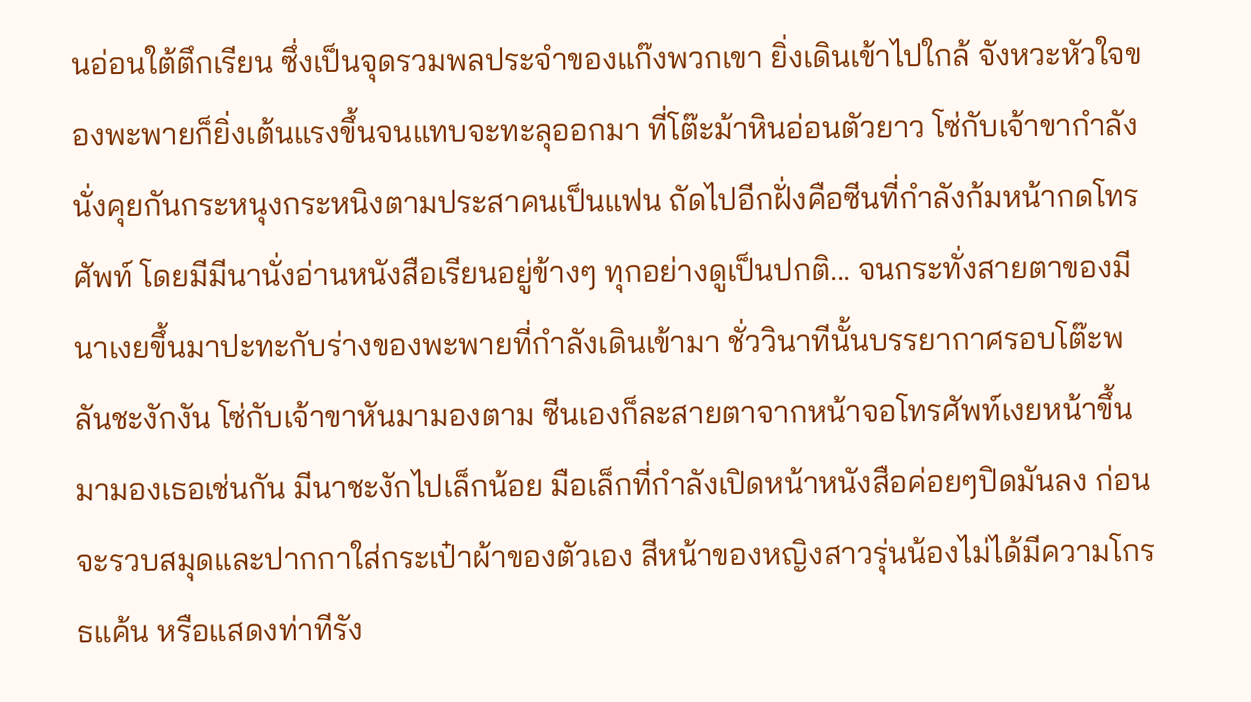นอ่อนใต้ตึกเรียน ซึ่งเป็นจุดรวมพลประจำของแก๊งพวกเขา ยิ่งเดินเข้าไปใกล้ จังหวะหัวใจของพะพายก็ยิ่งเต้นแรงขึ้นจนแทบจะทะลุออกมา ที่โต๊ะม้าหินอ่อนตัวยาว โซ่กับเจ้าขากำลังนั่งคุยกันกระหนุงกระหนิงตามประสาคนเป็นแฟน ถัดไปอีกฝั่งคือซีนที่กำลังก้มหน้ากดโทรศัพท์ โดยมีมีนานั่งอ่านหนังสือเรียนอยู่ข้างๆ ทุกอย่างดูเป็นปกติ... จนกระทั่งสายตาของมีนาเงยขึ้นมาปะทะกับร่างของพะพายที่กำลังเดินเข้ามา ชั่ววินาทีนั้นบรรยากาศรอบโต๊ะพลันชะงักงัน โซ่กับเจ้าขาหันมามองตาม ซีนเองก็ละสายตาจากหน้าจอโทรศัพท์เงยหน้าขึ้นมามองเธอเช่นกัน มีนาชะงักไปเล็กน้อย มือเล็กที่กำลังเปิดหน้าหนังสือค่อยๆปิดมันลง ก่อนจะรวบสมุดและปากกาใส่กระเป๋าผ้าของตัวเอง สีหน้าของหญิงสาวรุ่นน้องไม่ได้มีความโกรธแค้น หรือแสดงท่าทีรัง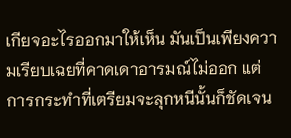เกียจอะไรออกมาให้เห็น มันเป็นเพียงความเรียบเฉยที่คาดเดาอารมณ์ไม่ออก แต่การกระทำที่เตรียมจะลุกหนีนั้นก็ชัดเจน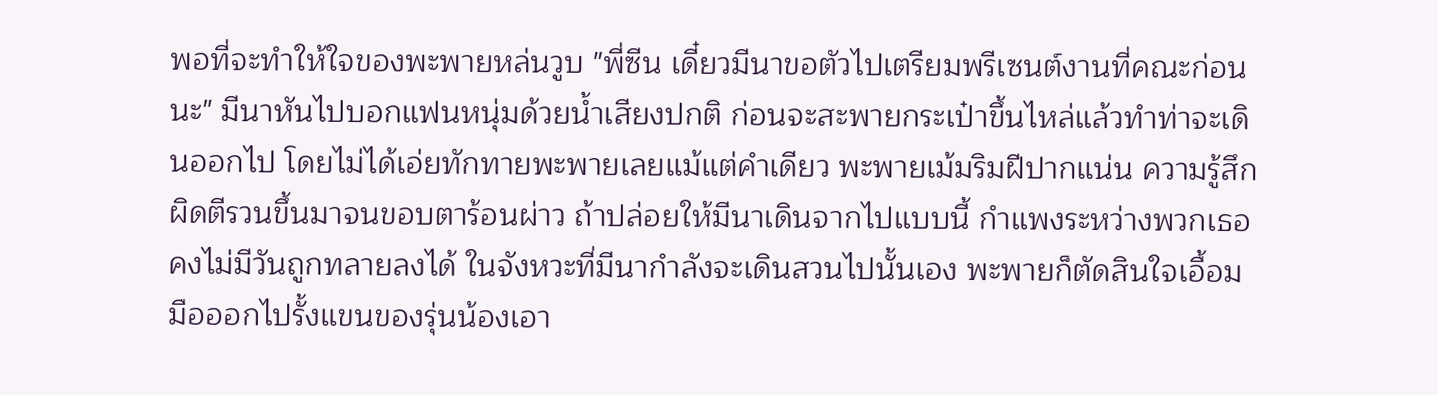พอที่จะทำให้ใจของพะพายหล่นวูบ "พี่ซีน เดี๋ยวมีนาขอตัวไปเตรียมพรีเซนต์งานที่คณะก่อนนะ" มีนาหันไปบอกแฟนหนุ่มด้วยน้ำเสียงปกติ ก่อนจะสะพายกระเป๋าขึ้นไหล่แล้วทำท่าจะเดินออกไป โดยไม่ได้เอ่ยทักทายพะพายเลยแม้แต่คำเดียว พะพายเม้มริมฝีปากแน่น ความรู้สึกผิดตีรวนขึ้นมาจนขอบตาร้อนผ่าว ถ้าปล่อยให้มีนาเดินจากไปแบบนี้ กำแพงระหว่างพวกเธอคงไม่มีวันถูกทลายลงได้ ในจังหวะที่มีนากำลังจะเดินสวนไปนั้นเอง พะพายก็ตัดสินใจเอื้อมมือออกไปรั้งแขนของรุ่นน้องเอา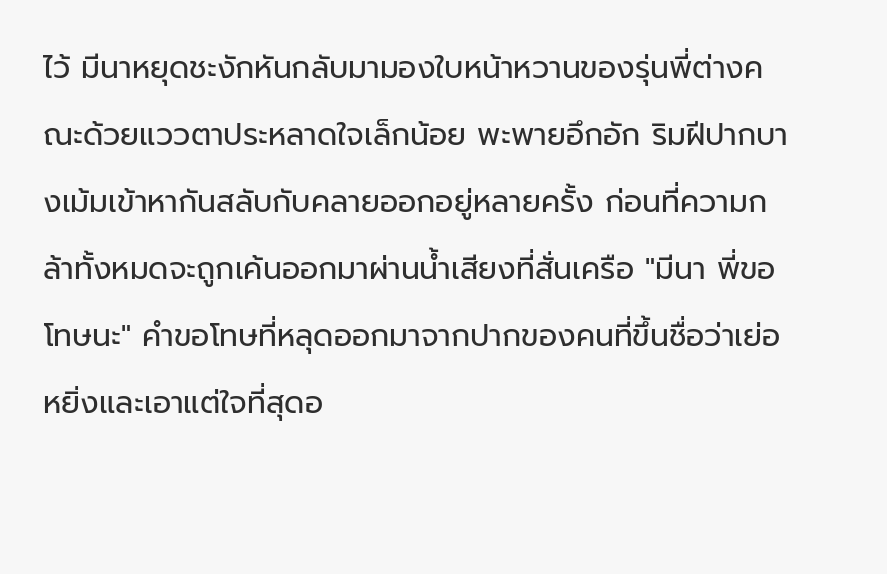ไว้ มีนาหยุดชะงักหันกลับมามองใบหน้าหวานของรุ่นพี่ต่างคณะด้วยแววตาประหลาดใจเล็กน้อย พะพายอึกอัก ริมฝีปากบางเม้มเข้าหากันสลับกับคลายออกอยู่หลายครั้ง ก่อนที่ความกล้าทั้งหมดจะถูกเค้นออกมาผ่านน้ำเสียงที่สั่นเครือ "มีนา พี่ขอโทษนะ" คำขอโทษที่หลุดออกมาจากปากของคนที่ขึ้นชื่อว่าเย่อหยิ่งและเอาแต่ใจที่สุดอ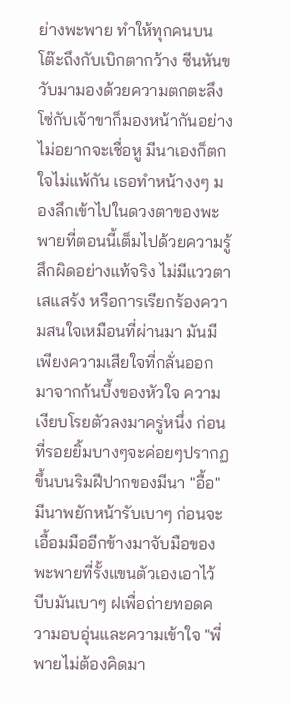ย่างพะพาย ทำให้ทุกคนบนโต๊ะถึงกับเบิกตากว้าง ซีนหันขวับมามองด้วยความตกตะลึง โซ่กับเจ้าขาก็มองหน้ากันอย่างไม่อยากจะเชื่อหู มีนาเองก็ตกใจไม่แพ้กัน เธอทำหน้างงๆ มองลึกเข้าไปในดวงตาของพะพายที่ตอนนี้เต็มไปด้วยความรู้สึกผิดอย่างแท้จริง ไม่มีแววตาเสแสร้ง หรือการเรียกร้องความสนใจเหมือนที่ผ่านมา มันมีเพียงความเสียใจที่กลั่นออกมาจากก้นบึ้งของหัวใจ ความเงียบโรยตัวลงมาครู่หนึ่ง ก่อนที่รอยยิ้มบางๆจะค่อยๆปรากฏขึ้นบนริมฝีปากของมีนา "อื้อ" มีนาพยักหน้ารับเบาๆ ก่อนจะเอื้อมมืออีกข้างมาจับมือของพะพายที่รั้งแขนตัวเองเอาไว้ บีบมันเบาๆ ฝเพื่อถ่ายทอดความอบอุ่นและความเข้าใจ "พี่พายไม่ต้องคิดมา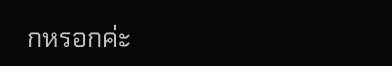กหรอกค่ะ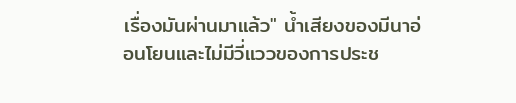เรื่องมันผ่านมาแล้ว" น้ำเสียงของมีนาอ่อนโยนและไม่มีวี่แววของการประช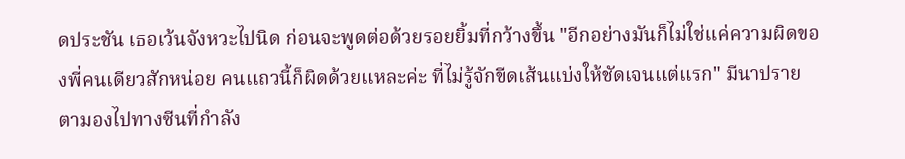ดประชัน เธอเว้นจังหวะไปนิด ก่อนจะพูดต่อด้วยรอยยิ้มที่กว้างขึ้น "อีกอย่างมันก็ไม่ใช่แค่ความผิดของพี่คนเดียวสักหน่อย คนแถวนี้ก็ผิดด้วยแหละค่ะ ที่ไม่รู้จักขีดเส้นแบ่งให้ชัดเจนแต่แรก" มีนาปรายตามองไปทางซีนที่กำลัง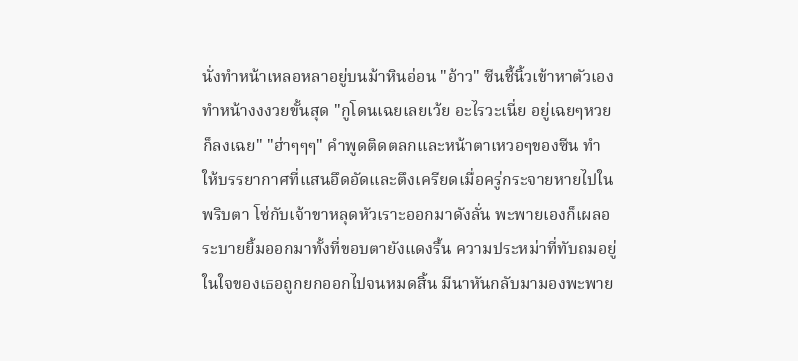นั่งทำหน้าเหลอหลาอยู่บนม้าหินอ่อน "อ้าว" ซีนชี้นิ้วเข้าหาตัวเอง ทำหน้างงงวยขั้นสุด "กูโดนเฉยเลยเว้ย อะไรวะเนี่ย อยู่เฉยๆหวยก็ลงเฉย" "ฮ่าๆๆๆ" คำพูดติดตลกและหน้าตาเหวอๆของซีน ทำให้บรรยากาศที่แสนอึดอัดและตึงเครียดเมื่อครู่กระจายหายไปในพริบตา โซ่กับเจ้าขาหลุดหัวเราะออกมาดังลั่น พะพายเองก็เผลอระบายยิ้มออกมาทั้งที่ขอบตายังแดงรื้น ความประหม่าที่ทับถมอยู่ในใจของเธอถูกยกออกไปจนหมดสิ้น มีนาหันกลับมามองพะพาย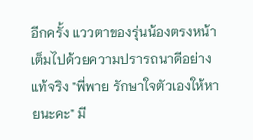อีกครั้ง แววตาของรุ่นน้องตรงหน้าเต็มไปด้วยความปรารถนาดีอย่างแท้จริง "พี่พาย รักษาใจตัวเองให้หายนะคะ" มี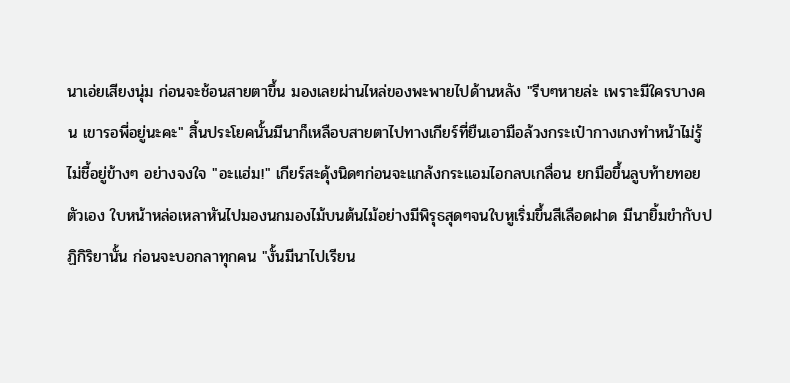นาเอ่ยเสียงนุ่ม ก่อนจะช้อนสายตาขึ้น มองเลยผ่านไหล่ของพะพายไปด้านหลัง "รีบๆหายล่ะ เพราะมีใครบางคน เขารอพี่อยู่นะคะ" สิ้นประโยคนั้นมีนาก็เหลือบสายตาไปทางเกียร์ที่ยืนเอามือล้วงกระเป๋ากางเกงทำหน้าไม่รู้ไม่ชี้อยู่ข้างๆ อย่างจงใจ "อะแฮ่ม!" เกียร์สะดุ้งนิดๆก่อนจะแกล้งกระแอมไอกลบเกลื่อน ยกมือขึ้นลูบท้ายทอยตัวเอง ใบหน้าหล่อเหลาหันไปมองนกมองไม้บนต้นไม้อย่างมีพิรุธสุดๆจนใบหูเริ่มขึ้นสีเลือดฝาด มีนายิ้มขำกับปฏิกิริยานั้น ก่อนจะบอกลาทุกคน "งั้นมีนาไปเรียน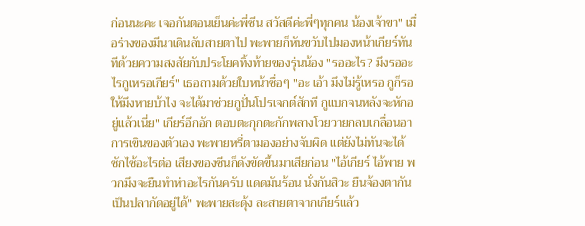ก่อนนะคะ เจอกันตอนเย็นค่ะพี่ซีน สวัสดีค่ะพี่ๆทุกคน น้องเจ้าขา" เมื่อร่างของมีนาเดินลับสายตาไป พะพายก็หันขวับไปมองหน้าเกียร์ทันทีด้วยความสงสัยกับประโยคทิ้งท้ายของรุ่นน้อง "รออะไร? มึงรออะไรกูเหรอเกียร์" เธอถามด้วยใบหน้าซื่อๆ "อะ เอ้า มึงไม่รู้เหรอ กูก็รอให้มึงหายบ้าไง จะได้มาช่วยกูปั่นโปรเจกต์สักที กูแบกจนหลังจะหักอยู่แล้วเนี่ย" เกียร์อึกอัก ตอบตะกุกตะกักพลางโวยวายกลบเกลื่อนอาการเขินของตัวเอง พะพายหรี่ตามองอย่างจับผิด แต่ยังไม่ทันจะได้ซักไซ้อะไรต่อ เสียงของซีนก็ดังขัดขึ้นมาเสียก่อน "ไอ้เกียร์ ไอ้พาย พวกมึงจะยืนทำห่าอะไรกันครับ แดดมันร้อน นั่งกันสิวะ ยืนจ้องตากันเป็นปลากัดอยู่ได้" พะพายสะดุ้ง ละสายตาจากเกียร์แล้ว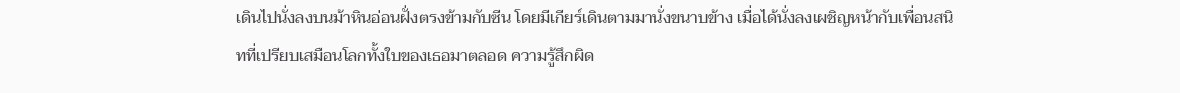เดินไปนั่งลงบนม้าหินอ่อนฝั่งตรงข้ามกับซีน โดยมีเกียร์เดินตามมานั่งขนาบข้าง เมื่อได้นั่งลงเผชิญหน้ากับเพื่อนสนิทที่เปรียบเสมือนโลกทั้งใบของเธอมาตลอด ความรู้สึกผิด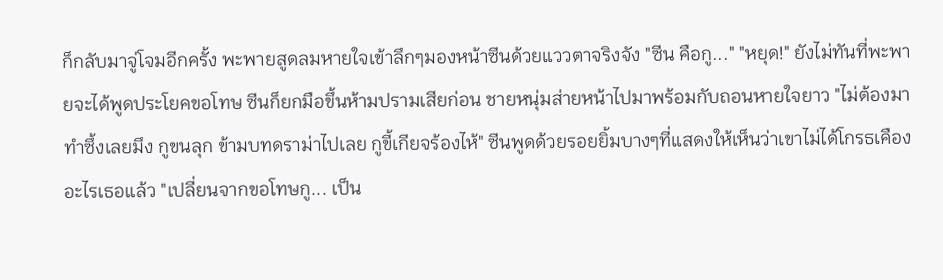ก็กลับมาจู่โจมอีกครั้ง พะพายสูดลมหายใจเข้าลึกๆมองหน้าซีนด้วยแววตาจริงจัง "ซีน คือกู..." "หยุด!" ยังไม่ทันที่พะพายจะได้พูดประโยคขอโทษ ซีนก็ยกมือขึ้นห้ามปรามเสียก่อน ชายหนุ่มส่ายหน้าไปมาพร้อมกับถอนหายใจยาว "ไม่ต้องมาทำซึ้งเลยมึง กูขนลุก ข้ามบทดราม่าไปเลย กูขี้เกียจร้องไห้" ซีนพูดด้วยรอยยิ้มบางๆที่แสดงให้เห็นว่าเขาไม่ได้โกรธเคืองอะไรเธอแล้ว "เปลี่ยนจากขอโทษกู... เป็น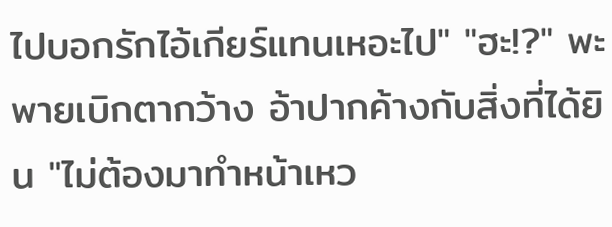ไปบอกรักไอ้เกียร์แทนเหอะไป" "ฮะ!?" พะพายเบิกตากว้าง อ้าปากค้างกับสิ่งที่ได้ยิน "ไม่ต้องมาทำหน้าเหว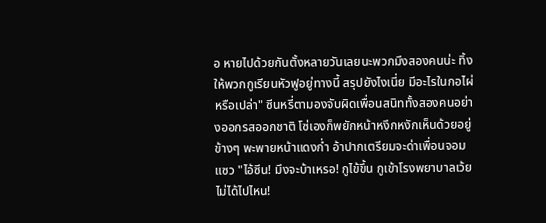อ หายไปด้วยกันตั้งหลายวันเลยนะพวกมึงสองคนน่ะ ทิ้งให้พวกกูเรียนหัวฟูอยู่ทางนี้ สรุปยังไงเนี่ย มีอะไรในกอไผ่หรือเปล่า" ซีนหรี่ตามองจับผิดเพื่อนสนิททั้งสองคนอย่างออกรสออกชาติ โซ่เองก็พยักหน้าหงึกหงักเห็นด้วยอยู่ข้างๆ พะพายหน้าแดงก่ำ อ้าปากเตรียมจะด่าเพื่อนจอมแซว "ไอ้ซีน! มึงจะบ้าเหรอ! กูไข้ขึ้น กูเข้าโรงพยาบาลเว้ย ไม่ได้ไปไหน!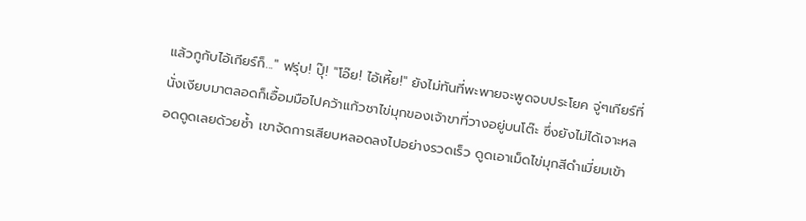แล้วกูกับไอ้เกียร์ก็..." ฟรุ่บ! ปุ๊! "โอ๊ย! ไอ้เหี้ย!" ยังไม่ทันที่พะพายจะพูดจบประโยค จู่ๆเกียร์ที่นั่งเงียบมาตลอดก็เอื้อมมือไปคว้าแก้วชาไข่มุกของเจ้าขาที่วางอยู่บนโต๊ะ ซึ่งยังไม่ได้เจาะหลอดดูดเลยด้วยซ้ำ เขาจัดการเสียบหลอดลงไปอย่างรวดเร็ว ดูดเอาเม็ดไข่มุกสีดำเมี่ยมเข้า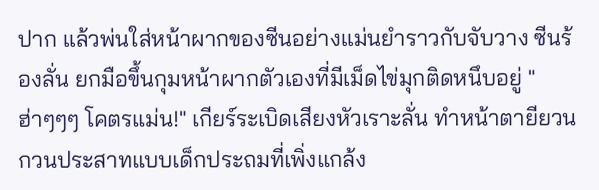ปาก แล้วพ่นใส่หน้าผากของซีนอย่างแม่นยำราวกับจับวาง ซีนร้องลั่น ยกมือขึ้นกุมหน้าผากตัวเองที่มีเม็ดไข่มุกติดหนึบอยู่ "ฮ่าๆๆๆ โคตรแม่น!" เกียร์ระเบิดเสียงหัวเราะลั่น ทำหน้าตายียวนกวนประสาทแบบเด็กประถมที่เพิ่งแกล้ง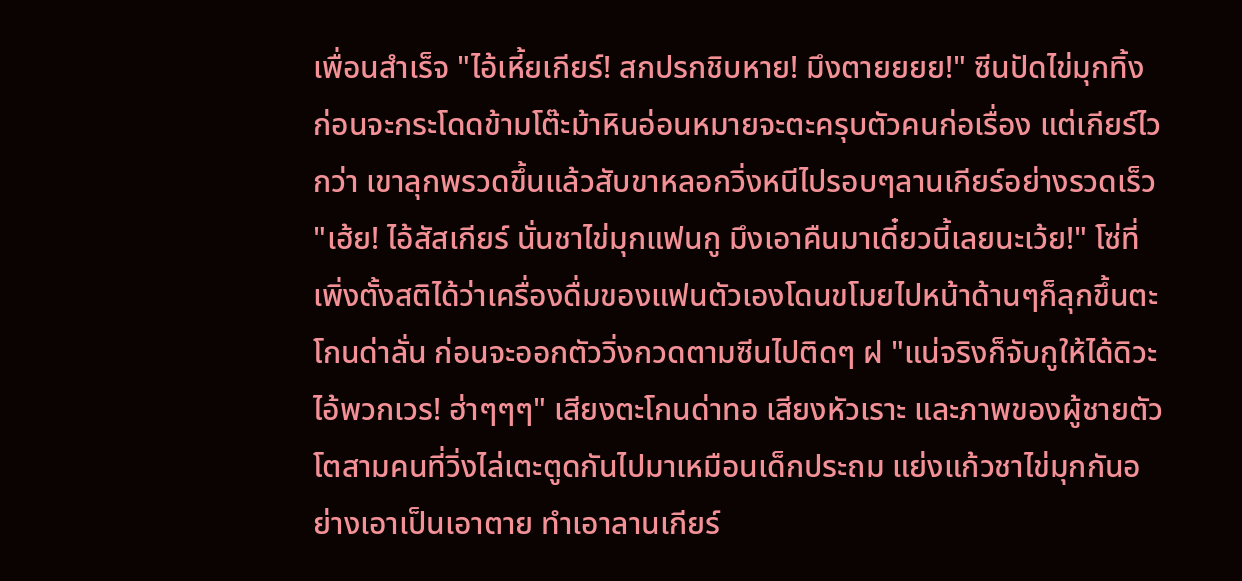เพื่อนสำเร็จ "ไอ้เหี้ยเกียร์! สกปรกชิบหาย! มึงตายยยย!" ซีนปัดไข่มุกทิ้ง ก่อนจะกระโดดข้ามโต๊ะม้าหินอ่อนหมายจะตะครุบตัวคนก่อเรื่อง แต่เกียร์ไวกว่า เขาลุกพรวดขึ้นแล้วสับขาหลอกวิ่งหนีไปรอบๆลานเกียร์อย่างรวดเร็ว "เฮ้ย! ไอ้สัสเกียร์ นั่นชาไข่มุกแฟนกู มึงเอาคืนมาเดี๋ยวนี้เลยนะเว้ย!" โซ่ที่เพิ่งตั้งสติได้ว่าเครื่องดื่มของแฟนตัวเองโดนขโมยไปหน้าด้านๆก็ลุกขึ้นตะโกนด่าลั่น ก่อนจะออกตัววิ่งกวดตามซีนไปติดๆ ฝ "แน่จริงก็จับกูให้ได้ดิวะ ไอ้พวกเวร! ฮ่าๆๆๆ" เสียงตะโกนด่าทอ เสียงหัวเราะ และภาพของผู้ชายตัวโตสามคนที่วิ่งไล่เตะตูดกันไปมาเหมือนเด็กประถม แย่งแก้วชาไข่มุกกันอย่างเอาเป็นเอาตาย ทำเอาลานเกียร์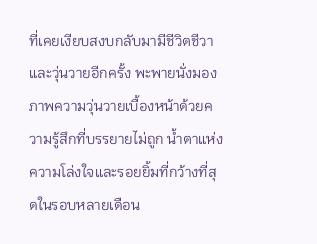ที่เคยเงียบสงบกลับมามีชีวิตชีวาและวุ่นวายอีกครั้ง พะพายนั่งมองภาพความวุ่นวายเบื้องหน้าด้วยความรู้สึกที่บรรยายไม่ถูก น้ำตาแห่งความโล่งใจและรอยยิ้มที่กว้างที่สุดในรอบหลายเดือน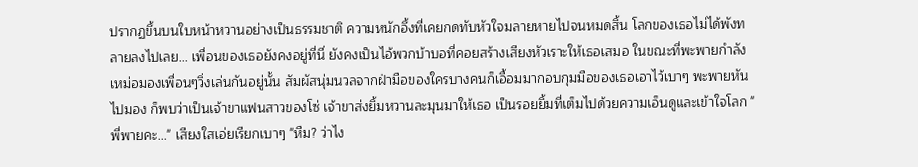ปรากฏขึ้นบนใบหน้าหวานอย่างเป็นธรรมชาติ ความหนักอึ้งที่เคยกดทับหัวใจมลายหายไปจนหมดสิ้น โลกของเธอไม่ได้พังทลายลงไปเลย... เพื่อนของเธอยังคงอยู่ที่นี่ ยังคงเป็นไอ้พวกบ้าบอที่คอยสร้างเสียงหัวเราะให้เธอเสมอ ในขณะที่พะพายกำลังเหม่อมองเพื่อนๆวิ่งเล่นกันอยู่นั้น สัมผัสนุ่มนวลจากฝ่ามือของใครบางคนก็เอื้อมมากอบกุมมือของเธอเอาไว้เบาๆ พะพายหันไปมอง ก็พบว่าเป็นเจ้าขาแฟนสาวของโซ่ เจ้าขาส่งยิ้มหวานละมุนมาให้เธอ เป็นรอยยิ้มที่เต็มไปด้วยความเอ็นดูและเข้าใจโลก "พี่พายคะ..." เสียงใสเอ่ยเรียกเบาๆ "หืม? ว่าไง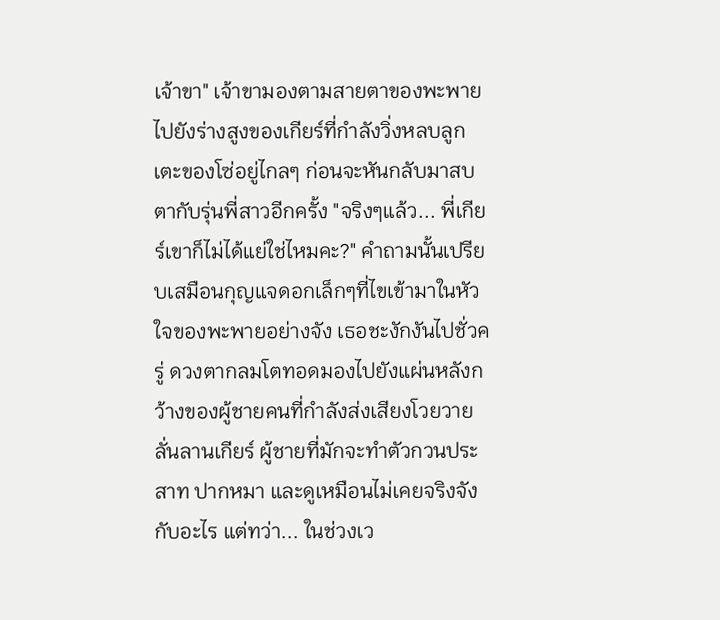เจ้าขา" เจ้าขามองตามสายตาของพะพายไปยังร่างสูงของเกียร์ที่กำลังวิ่งหลบลูกเตะของโซ่อยู่ไกลๆ ก่อนจะหันกลับมาสบตากับรุ่นพี่สาวอีกครั้ง "จริงๆแล้ว... พี่เกียร์เขาก็ไม่ได้แย่ใช่ไหมคะ?" คำถามนั้นเปรียบเสมือนกุญแจดอกเล็กๆที่ไขเข้ามาในหัวใจของพะพายอย่างจัง เธอชะงักงันไปชั่วครู่ ดวงตากลมโตทอดมองไปยังแผ่นหลังกว้างของผู้ชายคนที่กำลังส่งเสียงโวยวายลั่นลานเกียร์ ผู้ชายที่มักจะทำตัวกวนประสาท ปากหมา และดูเหมือนไม่เคยจริงจังกับอะไร แต่ทว่า... ในช่วงเว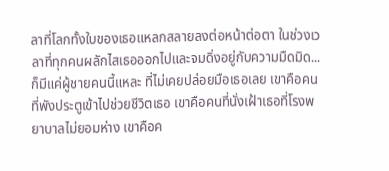ลาที่โลกทั้งใบของเธอแหลกสลายลงต่อหน้าต่อตา ในช่วงเวลาที่ทุกคนผลักไสเธอออกไปและจมดิ่งอยู่กับความมืดมิด... ก็มีแค่ผู้ชายคนนี้แหละ ที่ไม่เคยปล่อยมือเธอเลย เขาคือคนที่พังประตูเข้าไปช่วยชีวิตเธอ เขาคือคนที่นั่งเฝ้าเธอที่โรงพยาบาลไม่ยอมห่าง เขาคือค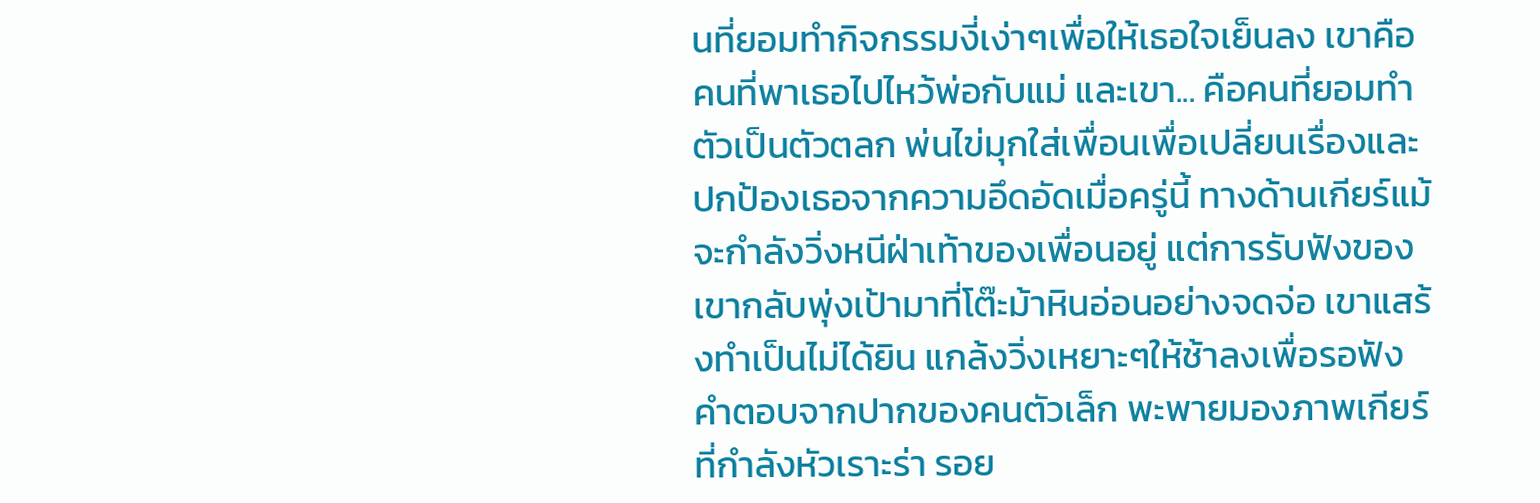นที่ยอมทำกิจกรรมงี่เง่าๆเพื่อให้เธอใจเย็นลง เขาคือคนที่พาเธอไปไหว้พ่อกับแม่ และเขา... คือคนที่ยอมทำตัวเป็นตัวตลก พ่นไข่มุกใส่เพื่อนเพื่อเปลี่ยนเรื่องและปกป้องเธอจากความอึดอัดเมื่อครู่นี้ ทางด้านเกียร์แม้จะกำลังวิ่งหนีฝ่าเท้าของเพื่อนอยู่ แต่การรับฟังของเขากลับพุ่งเป้ามาที่โต๊ะม้าหินอ่อนอย่างจดจ่อ เขาแสร้งทำเป็นไม่ได้ยิน แกล้งวิ่งเหยาะๆให้ช้าลงเพื่อรอฟังคำตอบจากปากของคนตัวเล็ก พะพายมองภาพเกียร์ที่กำลังหัวเราะร่า รอย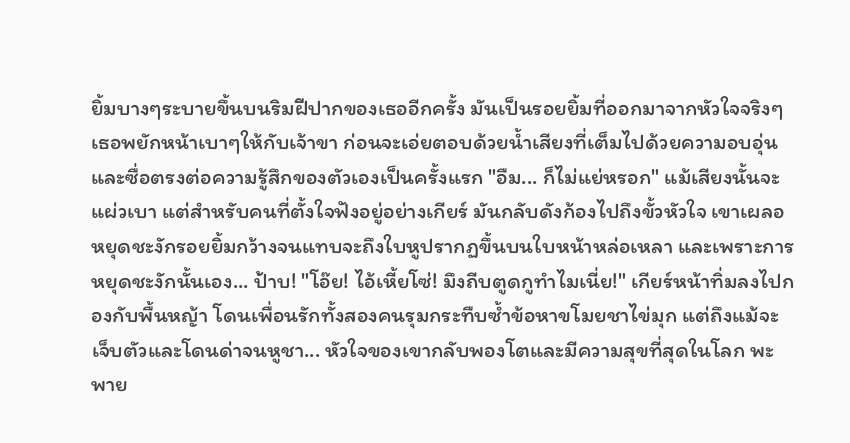ยิ้มบางๆระบายขึ้นบนริมฝีปากของเธออีกครั้ง มันเป็นรอยยิ้มที่ออกมาจากหัวใจจริงๆ เธอพยักหน้าเบาๆให้กับเจ้าขา ก่อนจะเอ่ยตอบด้วยน้ำเสียงที่เต็มไปด้วยความอบอุ่นและซื่อตรงต่อความรู้สึกของตัวเองเป็นครั้งแรก "อืม... ก็ไม่แย่หรอก" แม้เสียงนั้นจะแผ่วเบา แต่สำหรับคนที่ตั้งใจฟังอยู่อย่างเกียร์ มันกลับดังก้องไปถึงขั้วหัวใจ เขาเผลอหยุดชะงักรอยยิ้มกว้างจนแทบจะถึงใบหูปรากฏขึ้นบนใบหน้าหล่อเหลา และเพราะการหยุดชะงักนั้นเอง... ป้าบ! "โอ๊ย! ไอ้เหี้ยโซ่! มึงถีบตูดกูทำไมเนี่ย!" เกียร์หน้าทิ่มลงไปกองกับพื้นหญ้า โดนเพื่อนรักทั้งสองคนรุมกระทืบซ้ำข้อหาขโมยชาไข่มุก แต่ถึงแม้จะเจ็บตัวและโดนด่าจนหูชา... หัวใจของเขากลับพองโตและมีความสุขที่สุดในโลก พะพาย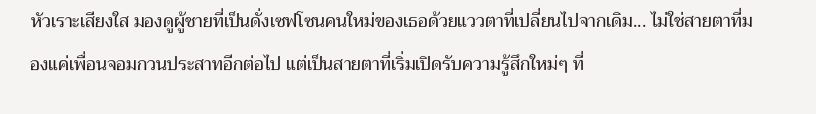หัวเราะเสียงใส มองดูผู้ชายที่เป็นดั่งเซฟโซนคนใหม่ของเธอด้วยแววตาที่เปลี่ยนไปจากเดิม... ไม่ใช่สายตาที่มองแค่เพื่อนจอมกวนประสาทอีกต่อไป แต่เป็นสายตาที่เริ่มเปิดรับความรู้สึกใหม่ๆ ที่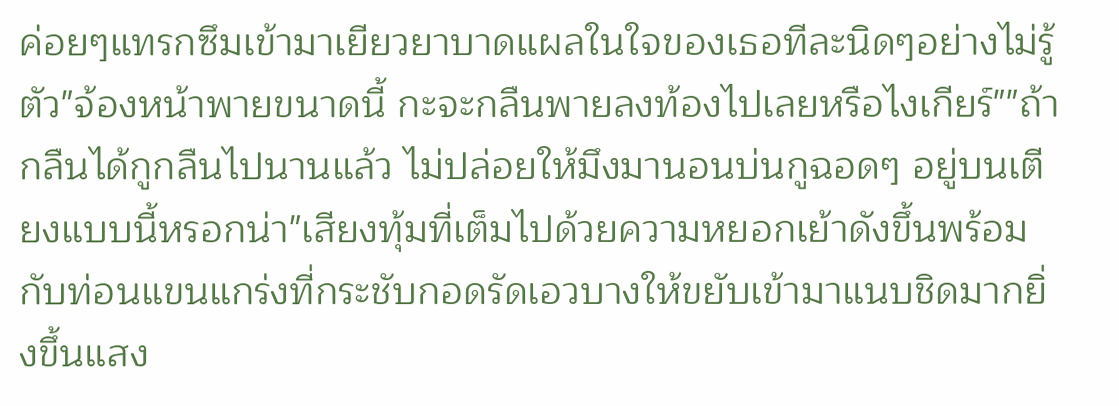ค่อยๆแทรกซึมเข้ามาเยียวยาบาดแผลในใจของเธอทีละนิดๆอย่างไม่รู้ตัว"จ้องหน้าพายขนาดนี้ กะจะกลืนพายลงท้องไปเลยหรือไงเกียร์""ถ้ากลืนได้กูกลืนไปนานแล้ว ไม่ปล่อยให้มึงมานอนบ่นกูฉอดๆ อยู่บนเตียงแบบนี้หรอกน่า"เสียงทุ้มที่เต็มไปด้วยความหยอกเย้าดังขึ้นพร้อมกับท่อนแขนแกร่งที่กระชับกอดรัดเอวบางให้ขยับเข้ามาแนบชิดมากยิ่งขึ้นแสง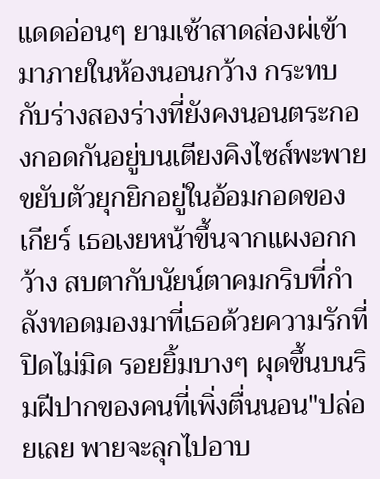แดดอ่อนๆ ยามเช้าสาดส่องผ่เข้ามาภายในห้องนอนกว้าง กระทบกับร่างสองร่างที่ยังคงนอนตระกองกอดกันอยู่บนเตียงคิงไซส์พะพายขยับตัวยุกยิกอยู่ในอ้อมกอดของเกียร์ เธอเงยหน้าขึ้นจากแผงอกกว้าง สบตากับนัยน์ตาคมกริบที่กำลังทอดมองมาที่เธอด้วยความรักที่ปิดไม่มิด รอยยิ้มบางๆ ผุดขึ้นบนริมฝีปากของคนที่เพิ่งตื่นนอน"ปล่อยเลย พายจะลุกไปอาบ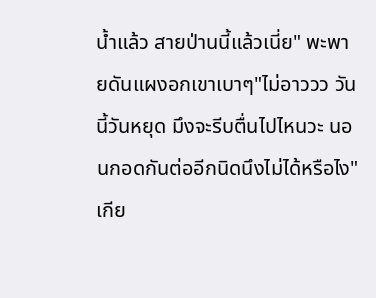น้ำแล้ว สายป่านนี้แล้วเนี่ย" พะพายดันแผงอกเขาเบาๆ"ไม่อาววว วันนี้วันหยุด มึงจะรีบตื่นไปไหนวะ นอนกอดกันต่ออีกนิดนึงไม่ได้หรือไง"เกีย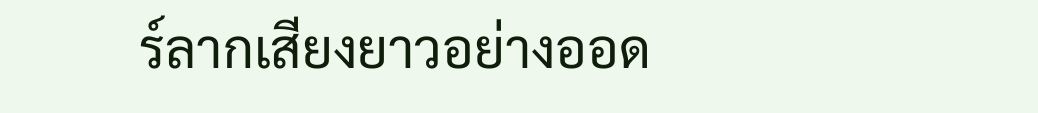ร์ลากเสียงยาวอย่างออด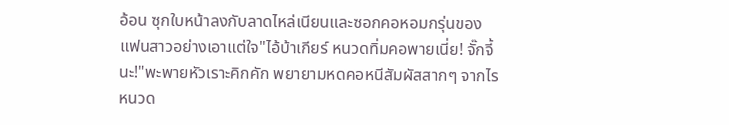อ้อน ซุกใบหน้าลงกับลาดไหล่เนียนและซอกคอหอมกรุ่นของแฟนสาวอย่างเอาแต่ใจ"ไอ้บ้าเกียร์ หนวดทิ่มคอพายเนี่ย! จั๊กจี้นะ!"พะพายหัวเราะคิกคัก พยายามหดคอหนีสัมผัสสากๆ จากไรหนวด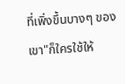ที่เพิ่งขึ้นบางๆ ของเขา"ก็ใครใช้ให้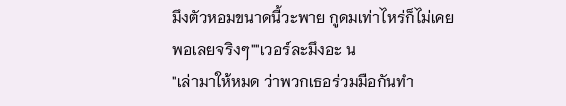มึงตัวหอมขนาดนี้วะพาย กูดมเท่าไหร่ก็ไม่เคยพอเลยจริงๆ""เวอร์ละมึงอะ น
"เล่ามาให้หมด ว่าพวกเธอร่วมมือกันทำ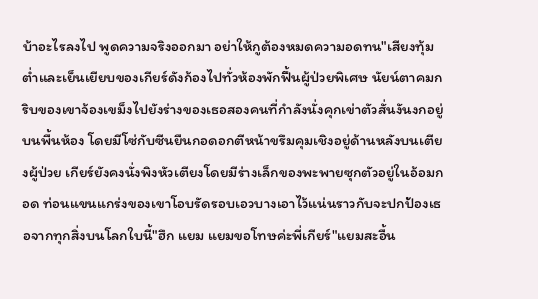บ้าอะไรลงไป พูดความจริงออกมา อย่าให้กูต้องหมดความอดทน"เสียงทุ้มต่ำและเย็นเยียบของเกียร์ดังก้องไปทั่วห้องพักฟื้นผู้ป่วยพิเศษ นัยน์ตาคมกริบของเขาจ้องเขม็งไปยังร่างของเธอสองคนที่กำลังนั่งคุกเข่าตัวสั่นงันงกอยู่บนพื้นห้อง โดยมีโซ่กับซีนยืนกอดอกตีหน้าขรึมคุมเชิงอยู่ด้านหลังบนเตียงผู้ป่วย เกียร์ยังคงนั่งพิงหัวเตียงโดยมีร่างเล็กของพะพายซุกตัวอยู่ในอ้อมกอด ท่อนแขนแกร่งของเขาโอบรัดรอบเอวบางเอาไว้แน่นราวกับจะปกป้องเธอจากทุกสิ่งบนโลกใบนี้"ฮึก แยม แยมขอโทษค่ะพี่เกียร์"แยมสะอื้น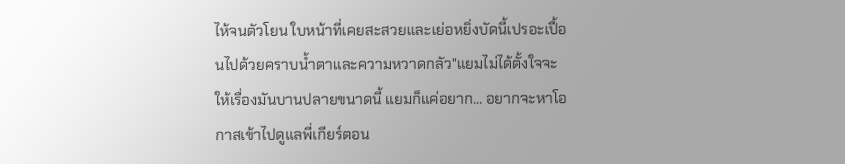ไห้จนตัวโยน ใบหน้าที่เคยสะสวยและเย่อหยิ่งบัดนี้เปรอะเปื้อนไปด้วยคราบน้ำตาและความหวาดกลัว"แยมไม่ได้ตั้งใจจะให้เรื่องมันบานปลายขนาดนี้ แยมก็แค่อยาก... อยากจะหาโอกาสเข้าไปดูแลพี่เกียร์ตอน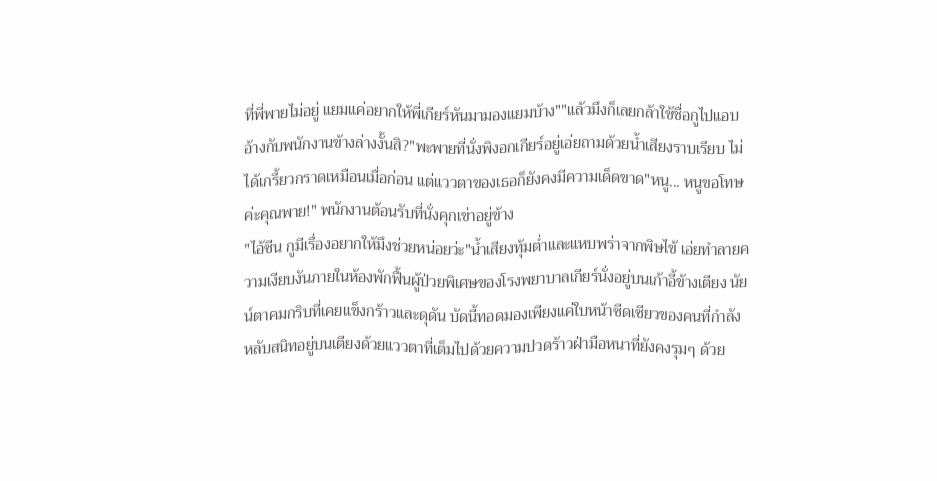ที่พี่พายไม่อยู่ แยมแค่อยากให้พี่เกียร์หันมามองแยมบ้าง""แล้วมึงก็เลยกล้าใช้ชื่อกูไปแอบอ้างกับพนักงานข้างล่างงั้นสิ?"พะพายที่นั่งพิงอกเกียร์อยู่เอ่ยถามด้วยน้ำเสียงราบเรียบ ไม่ได้เกรี้ยวกราดเหมือนเมื่อก่อน แต่แววตาของเธอก็ยังคงมีความเด็ดขาด"หนู... หนูขอโทษค่ะคุณพาย!" พนักงานต้อนรับที่นั่งคุกเข่าอยู่ข้าง
"ไอ้ซีน กูมีเรื่องอยากให้มึงช่วยหน่อยว่ะ"น้ำเสียงทุ้มต่ำและแหบพร่าจากพิษไข้ เอ่ยทำลายความเงียบงันภายในห้องพักฟื้นผู้ป่วยพิเศษของโรงพยาบาลเกียร์นั่งอยู่บนเก้าอี้ข้างเตียง นัยน์ตาคมกริบที่เคยแข็งกร้าวและดุดัน บัดนี้ทอดมองเพียงแค่ใบหน้าซีดเซียวของคนที่กำลังหลับสนิทอยู่บนเตียงด้วยแววตาที่เต็มไปด้วยความปวดร้าวฝ่ามือหนาที่ยังคงรุมๆ ด้วย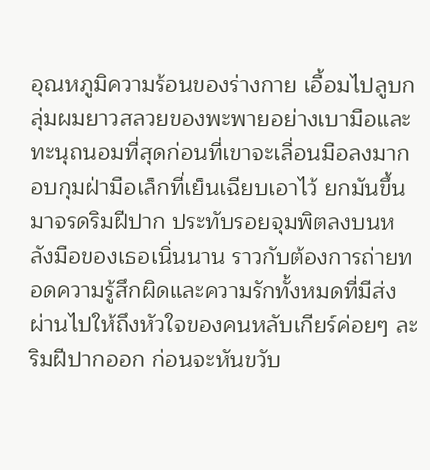อุณหภูมิความร้อนของร่างกาย เอื้อมไปลูบกลุ่มผมยาวสลวยของพะพายอย่างเบามือและทะนุถนอมที่สุดก่อนที่เขาจะเลื่อนมือลงมากอบกุมฝ่ามือเล็กที่เย็นเฉียบเอาไว้ ยกมันขึ้นมาจรดริมฝีปาก ประทับรอยจุมพิตลงบนหลังมือของเธอเนิ่นนาน ราวกับต้องการถ่ายทอดความรู้สึกผิดและความรักทั้งหมดที่มีส่งผ่านไปให้ถึงหัวใจของคนหลับเกียร์ค่อยๆ ละริมฝีปากออก ก่อนจะหันขวับ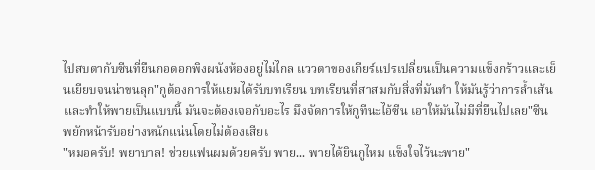ไปสบตากับซีนที่ยืนกอดอกพิงผนังห้องอยู่ไม่ไกล แววตาของเกียร์แปรเปลี่ยนเป็นความแข็งกร้าวและเย็นเยียบจนน่าขนลุก"กูต้องการให้แยมได้รับบทเรียน บทเรียนที่สาสมกับสิ่งที่มันทำ ให้มันรู้ว่าการล้ำเส้นและทำให้พายเป็นแบบนี้ มันจะต้องเจอกับอะไร มึงจัดการให้กูทีนะไอ้ซีน เอาให้มันไม่มีที่ยืนไปเลย"ซีนพยักหน้ารับอย่างหนักแน่นโดยไม่ต้องเสียเ
"หมอครับ! พยาบาล! ช่วยแฟนผมด้วยครับ พาย... พายได้ยินกูไหม แข็งใจไว้นะพาย"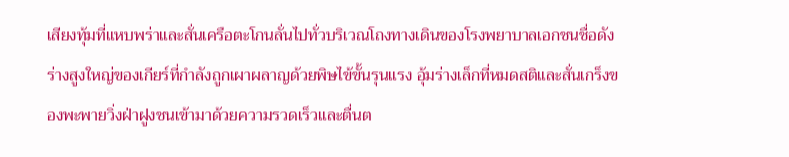เสียงทุ้มที่แหบพร่าและสั่นเครือตะโกนลั่นไปทั่วบริเวณโถงทางเดินของโรงพยาบาลเอกชนชื่อดังร่างสูงใหญ่ของเกียร์ที่กำลังถูกเผาผลาญด้วยพิษไข้ขั้นรุนแรง อุ้มร่างเล็กที่หมดสติและสั่นเกร็งของพะพายวิ่งฝ่าฝูงชนเข้ามาด้วยความรวดเร็วและตื่นต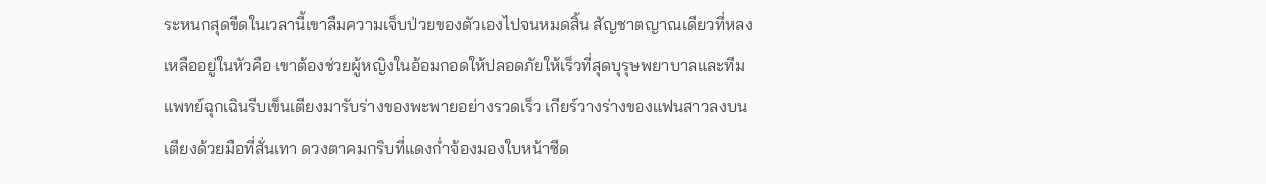ระหนกสุดขีดในเวลานี้เขาลืมความเจ็บป่วยของตัวเองไปจนหมดสิ้น สัญชาตญาณเดียวที่หลงเหลืออยู่ในหัวคือ เขาต้องช่วยผู้หญิงในอ้อมกอดให้ปลอดภัยให้เร็วที่สุดบุรุษพยาบาลและทีมแพทย์ฉุกเฉินรีบเข็นเตียงมารับร่างของพะพายอย่างรวดเร็ว เกียร์วางร่างของแฟนสาวลงบนเตียงด้วยมือที่สั่นเทา ดวงตาคมกริบที่แดงก่ำจ้องมองใบหน้าซีด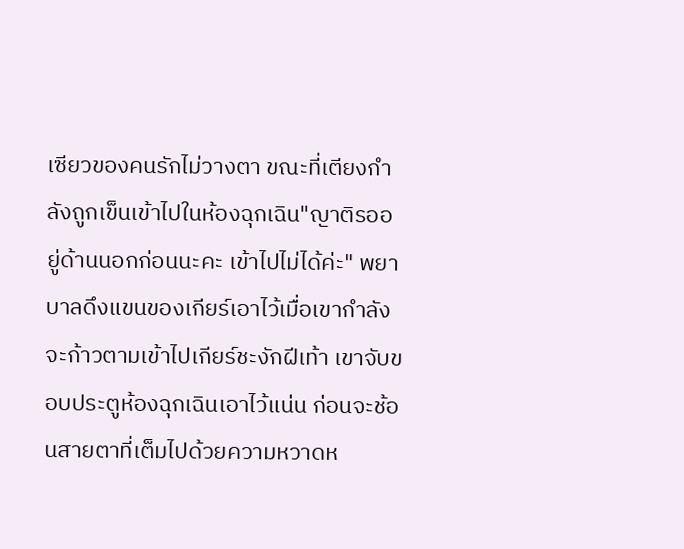เซียวของคนรักไม่วางตา ขณะที่เตียงกำลังถูกเข็นเข้าไปในห้องฉุกเฉิน"ญาติรออยู่ด้านนอกก่อนนะคะ เข้าไปไม่ได้ค่ะ" พยาบาลดึงแขนของเกียร์เอาไว้เมื่อเขากำลังจะก้าวตามเข้าไปเกียร์ชะงักฝีเท้า เขาจับขอบประตูห้องฉุกเฉินเอาไว้แน่น ก่อนจะช้อนสายตาที่เต็มไปด้วยความหวาดห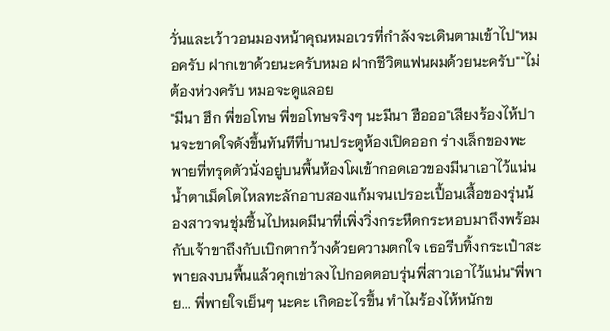วั่นและเว้าวอนมองหน้าคุณหมอเวรที่กำลังจะเดินตามเข้าไป"หมอครับ ฝากเขาด้วยนะครับหมอ ฝากชีวิตแฟนผมด้วยนะครับ""ไม่ต้องห่วงครับ หมอจะดูแลอย
"มีนา ฮึก พี่ขอโทษ พี่ขอโทษจริงๆ นะมีนา ฮือออ"เสียงร้องไห้ปานจะขาดใจดังขึ้นทันทีที่บานประตูห้องเปิดออก ร่างเล็กของพะพายที่ทรุดตัวนั่งอยู่บนพื้นห้องโผเข้ากอดเอวของมีนาเอาไว้แน่น น้ำตาเม็ดโตไหลทะลักอาบสองแก้มจนเปรอะเปื้อนเสื้อของรุ่นน้องสาวจนชุ่มชื้นไปหมดมีนาที่เพิ่งวิ่งกระหืดกระหอบมาถึงพร้อมกับเจ้าขาถึงกับเบิกตากว้างด้วยความตกใจ เธอรีบทิ้งกระเป๋าสะพายลงบนพื้นแล้วคุกเข่าลงไปกอดตอบรุ่นพี่สาวเอาไว้แน่น"พี่พาย... พี่พายใจเย็นๆ นะคะ เกิดอะไรขึ้น ทำไมร้องไห้หนักข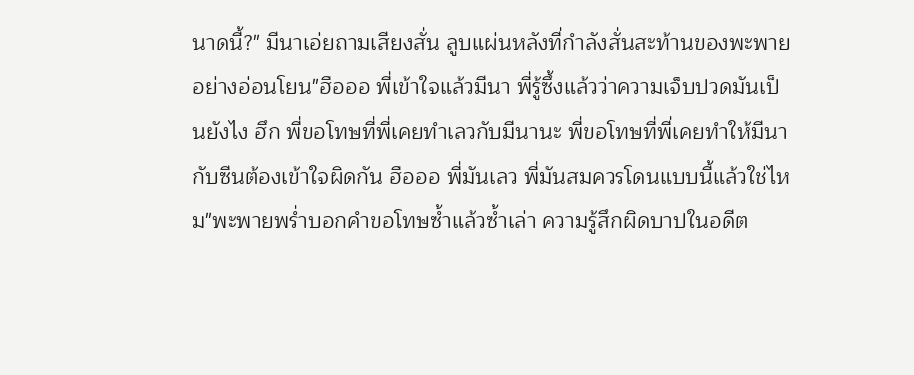นาดนี้?" มีนาเอ่ยถามเสียงสั่น ลูบแผ่นหลังที่กำลังสั่นสะท้านของพะพายอย่างอ่อนโยน"ฮือออ พี่เข้าใจแล้วมีนา พี่รู้ซึ้งแล้วว่าความเจ็บปวดมันเป็นยังไง ฮึก พี่ขอโทษที่พี่เคยทำเลวกับมีนานะ พี่ขอโทษที่พี่เคยทำให้มีนากับซีนต้องเข้าใจผิดกัน ฮือออ พี่มันเลว พี่มันสมควรโดนแบบนี้แล้วใช่ไหม"พะพายพร่ำบอกคำขอโทษซ้ำแล้วซ้ำเล่า ความรู้สึกผิดบาปในอดีต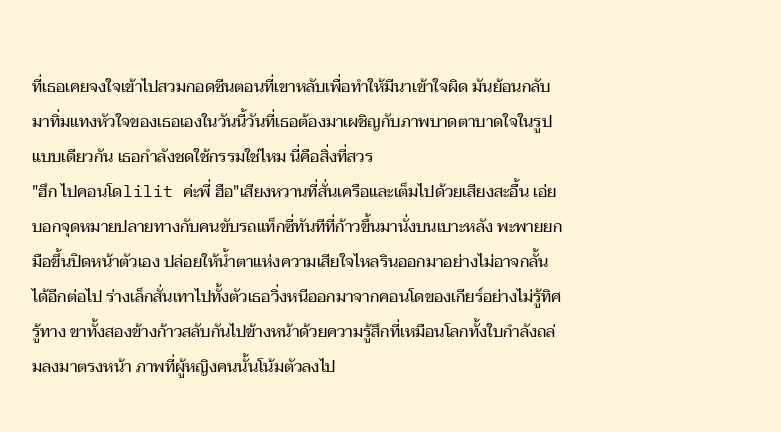ที่เธอเคยจงใจเข้าไปสวมกอดซีนตอนที่เขาหลับเพื่อทำให้มีนาเข้าใจผิด มันย้อนกลับมาทิ่มแทงหัวใจของเธอเองในวันนี้วันที่เธอต้องมาเผชิญกับภาพบาดตาบาดใจในรูปแบบเดียวกัน เธอกำลังชดใช้กรรมใช่ไหม นี่คือสิ่งที่สวร
"ฮึก ไปคอนโดlilit ค่ะพี่ ฮือ"เสียงหวานที่สั่นเครือและเต็มไปด้วยเสียงสะอื้น เอ่ยบอกจุดหมายปลายทางกับคนขับรถแท็กซี่ทันทีที่ก้าวขึ้นมานั่งบนเบาะหลัง พะพายยกมือขึ้นปิดหน้าตัวเอง ปล่อยให้น้ำตาแห่งความเสียใจไหลรินออกมาอย่างไม่อาจกลั้นได้อีกต่อไป ร่างเล็กสั่นเทาไปทั้งตัวเธอวิ่งหนีออกมาจากคอนโดของเกียร์อย่างไม่รู้ทิศรู้ทาง ขาทั้งสองข้างก้าวสลับกันไปข้างหน้าด้วยความรู้สึกที่เหมือนโลกทั้งใบกำลังถล่มลงมาตรงหน้า ภาพที่ผู้หญิงคนนั้นโน้มตัวลงไป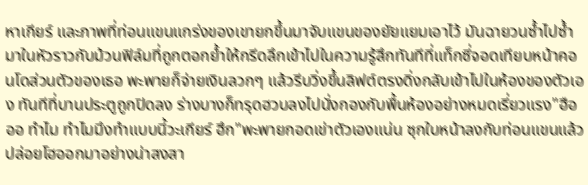หาเกียร์ และภาพที่ท่อนแขนแกร่งของเขายกขึ้นมาจับแขนของยัยแยมเอาไว้ มันฉายวนซ้ำไปซ้ำมาในหัวราวกับม้วนฟิล์มที่ถูกตอกย้ำให้กรีดลึกเข้าไปในความรู้สึกทันทีที่แท็กซี่จอดเทียบหน้าคอนโดส่วนตัวของเธอ พะพายก็จ่ายเงินลวกๆ แล้วรีบวิ่งขึ้นลิฟต์ตรงดิ่งกลับเข้าไปในห้องของตัวเอง ทันทีที่บานประตูถูกปิดลง ร่างบางก็ทรุดฮวบลงไปนั่งกองกับพื้นห้องอย่างหมดเรี่ยวแรง"ฮือออ ทำไม ทำไมมึงทำแบบนี้วะเกียร์ ฮึก"พะพายกอดเข่าตัวเองแน่น ซุกใบหน้าลงกับท่อนแขนแล้วปล่อยโฮออกมาอย่างน่าสงสา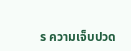ร ความเจ็บปวด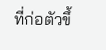ที่ก่อตัวขึ้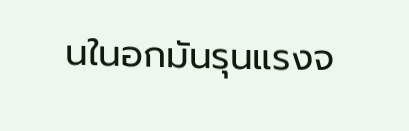นในอกมันรุนแรงจ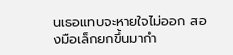นเธอแทบจะหายใจไม่ออก สองมือเล็กยกขึ้นมากำ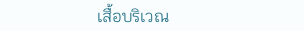เสื้อบริเวณ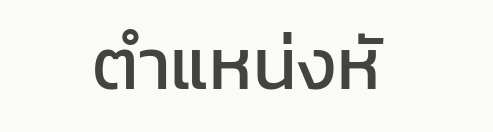ตำแหน่งหั